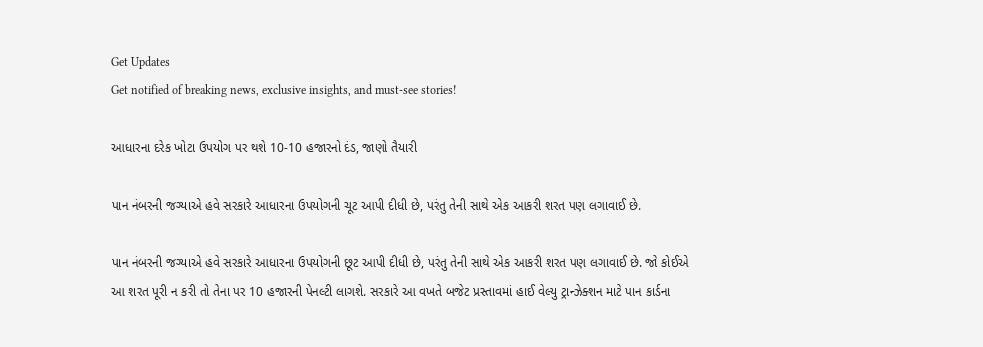Get Updates
Get notified of breaking news, exclusive insights, and must-see stories!

આધારના દરેક ખોટા ઉપયોગ પર થશે 10-10 હજારનો દંડ, જાણો તૈયારી

પાન નંબરની જગ્યાએ હવે સરકારે આધારના ઉપયોગની ચૂટ આપી દીધી છે, પરંતુ તેની સાથે એક આકરી શરત પણ લગાવાઈ છે.

પાન નંબરની જગ્યાએ હવે સરકારે આધારના ઉપયોગની છૂટ આપી દીધી છે, પરંતુ તેની સાથે એક આકરી શરત પણ લગાવાઈ છે. જો કોઈએ આ શરત પૂરી ન કરી તો તેના પર 10 હજારની પેનલ્ટી લાગશે. સરકારે આ વખતે બજેટ પ્રસ્તાવમાં હાઈ વેલ્યુ ટ્રાન્ઝેક્શન માટે પાન કાર્ડના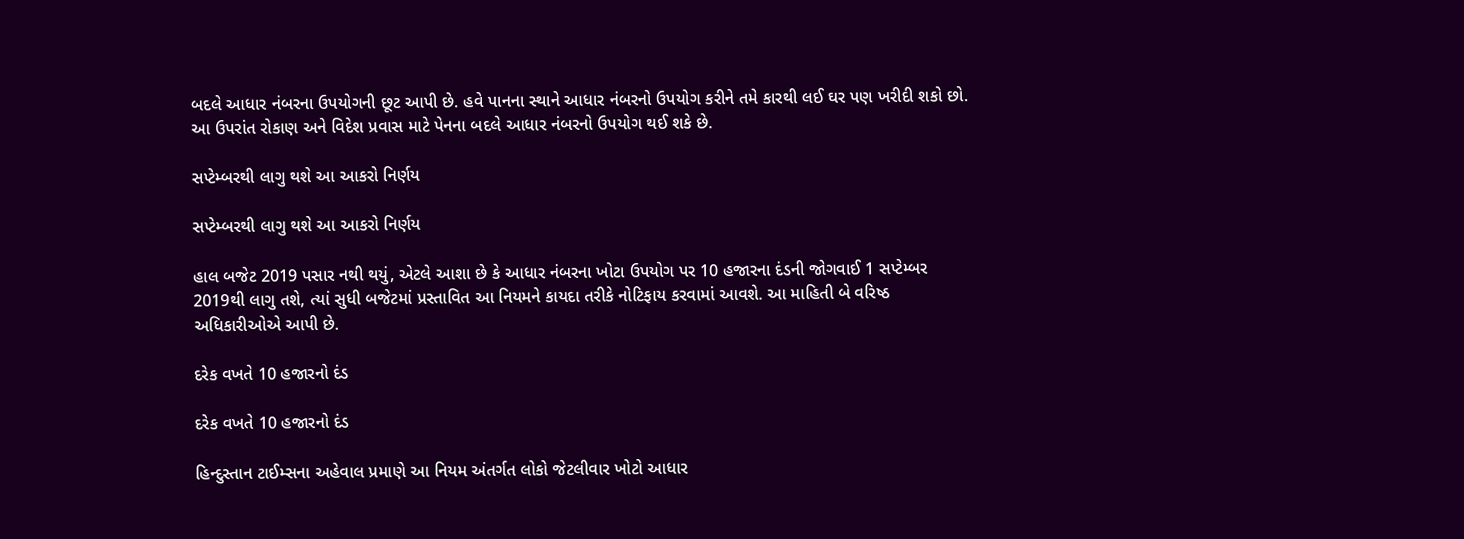બદલે આધાર નંબરના ઉપયોગની છૂટ આપી છે. હવે પાનના સ્થાને આધાર નંબરનો ઉપયોગ કરીને તમે કારથી લઈ ઘર પણ ખરીદી શકો છો. આ ઉપરાંત રોકાણ અને વિદેશ પ્રવાસ માટે પેનના બદલે આધાર નંબરનો ઉપયોગ થઈ શકે છે.

સપ્ટેમ્બરથી લાગુ થશે આ આકરો નિર્ણય

સપ્ટેમ્બરથી લાગુ થશે આ આકરો નિર્ણય

હાલ બજેટ 2019 પસાર નથી થયું, એટલે આશા છે કે આધાર નંબરના ખોટા ઉપયોગ પર 10 હજારના દંડની જોગવાઈ 1 સપ્ટેમ્બર 2019થી લાગુ તશે, ત્યાં સુધી બજેટમાં પ્રસ્તાવિત આ નિયમને કાયદા તરીકે નોટિફાય કરવામાં આવશે. આ માહિતી બે વરિષ્ઠ અધિકારીઓએ આપી છે.

દરેક વખતે 10 હજારનો દંડ

દરેક વખતે 10 હજારનો દંડ

હિન્દુસ્તાન ટાઈમ્સના અહેવાલ પ્રમાણે આ નિયમ અંતર્ગત લોકો જેટલીવાર ખોટો આધાર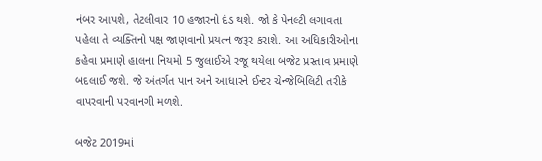નંબર આપશે, તેટલીવાર 10 હજારનો દંડ થશે. જો કે પેનલ્ટી લગાવતા પહેલા તે વ્યક્તિનો પક્ષ જાણવાનો પ્રયત્ન જરૂર કરાશે. આ અધિકારીઓના કહેવા પ્રમાણે હાલના નિયમો 5 જુલાઈએ રજૂ થયેલા બજેટ પ્રસ્તાવ પ્રમાણે બદલાઈ જશે. જે અંતર્ગત પાન અને આધારને ઈન્ટર ચેન્જેબિલિટી તરીકે વાપરવાની પરવાનગી મળશે.

બજેટ 2019માં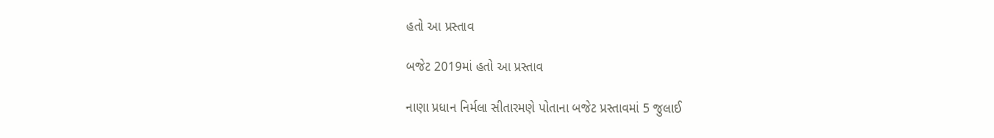હતો આ પ્રસ્તાવ

બજેટ 2019માં હતો આ પ્રસ્તાવ

નાણા પ્રધાન નિર્મલા સીતારમણે પોતાના બજેટ પ્રસ્તાવમાં 5 જુલાઈ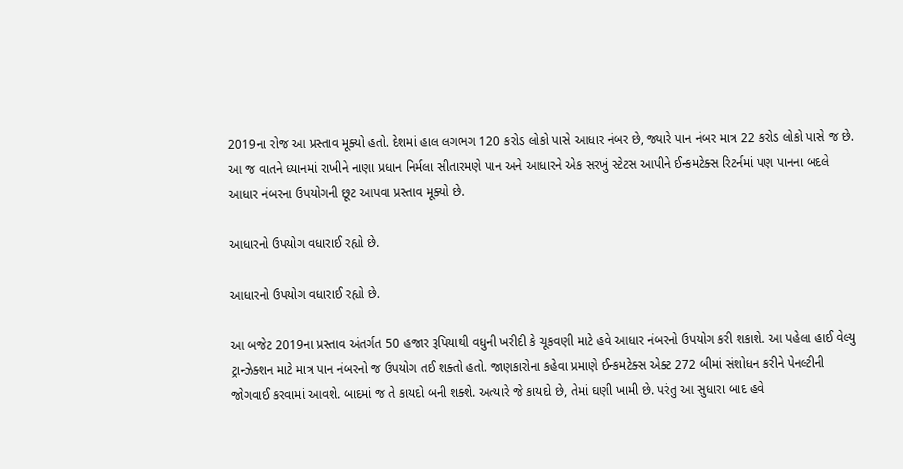2019ના રોજ આ પ્રસ્તાવ મૂક્યો હતો. દેશમાં હાલ લગભગ 120 કરોડ લોકો પાસે આધાર નંબર છે, જ્યારે પાન નંબર માત્ર 22 કરોડ લોકો પાસે જ છે. આ જ વાતને ધ્યાનમાં રાખીને નાણા પ્રધાન નિર્મલા સીતારમણે પાન અને આધારને એક સરખું સ્ટેટસ આપીને ઈન્કમટેક્સ રિટર્નમાં પણ પાનના બદલે આધાર નંબરના ઉપયોગની છૂટ આપવા પ્રસ્તાવ મૂક્યો છે.

આધારનો ઉપયોગ વધારાઈ રહ્યો છે.

આધારનો ઉપયોગ વધારાઈ રહ્યો છે.

આ બજેટ 2019ના પ્રસ્તાવ અંતર્ગત 50 હજાર રૂપિયાથી વધુની ખરીદી કે ચૂકવણી માટે હવે આધાર નંબરનો ઉપયોગ કરી શકાશે. આ પહેલા હાઈ વેલ્યુ ટ્રાન્ઝેક્શન માટે માત્ર પાન નંબરનો જ ઉપયોગ તઈ શક્તો હતો. જાણકારોના કહેવા પ્રમાણે ઈન્કમટેક્સ એક્ટ 272 બીમાં સંશોધન કરીને પેનલ્ટીની જોગવાઈ કરવામાં આવશે. બાદમાં જ તે કાયદો બની શક્શે. અત્યારે જે કાયદો છે, તેમાં ઘણી ખામી છે. પરંતુ આ સુધારા બાદ હવે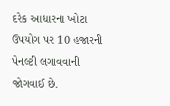દરેક આધારના ખોટા ઉપયોગ પર 10 હજારની પેનલ્ટી લગાવવાની જોગવાઈ છે.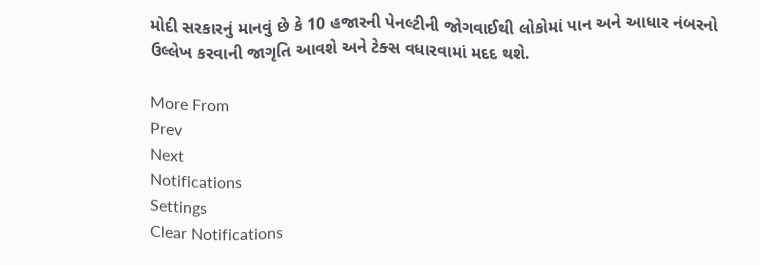મોદી સરકારનું માનવું છે કે 10 હજારની પેનલ્ટીની જોગવાઈથી લોકોમાં પાન અને આધાર નંબરનો ઉલ્લેખ કરવાની જાગૃતિ આવશે અને ટેક્સ વધારવામાં મદદ થશે.

More From
Prev
Next
Notifications
Settings
Clear Notifications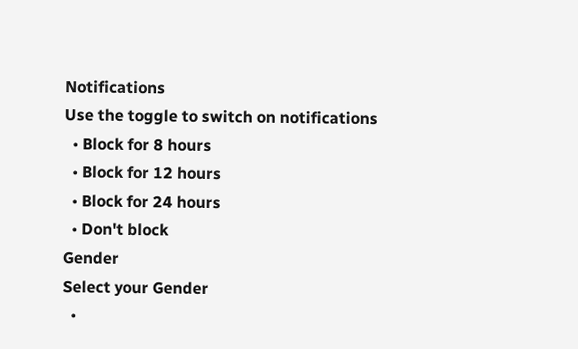Notifications
Use the toggle to switch on notifications
  • Block for 8 hours
  • Block for 12 hours
  • Block for 24 hours
  • Don't block
Gender
Select your Gender
  •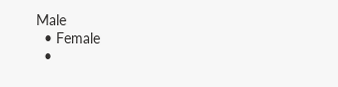Male
  • Female
  •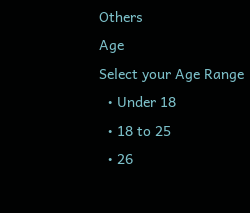Others
Age
Select your Age Range
  • Under 18
  • 18 to 25
  • 26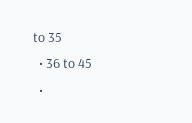to 35
  • 36 to 45
  •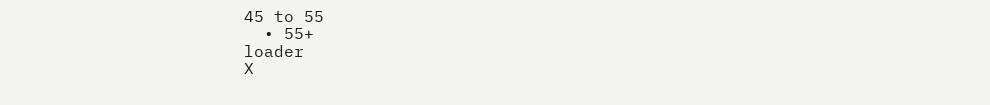45 to 55
  • 55+
loader
X